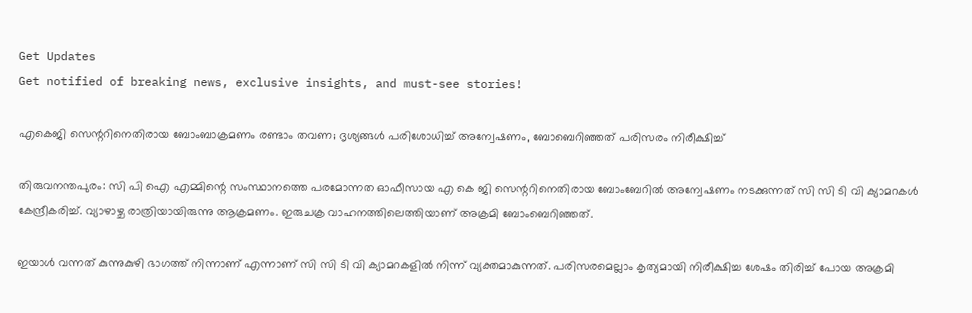Get Updates
Get notified of breaking news, exclusive insights, and must-see stories!

എകെജി സെന്ററിനെതിരായ ബോംബാക്രമണം രണ്ടാം തവണ; ദൃശ്യങ്ങള്‍ പരിശോധിച്ച് അന്വേഷണം, ബോബെറിഞ്ഞത് പരിസരം നിരീക്ഷിച്ച്

തിരുവനന്തപുരം: സി പി ഐ എമ്മിന്റെ സംസ്ഥാനത്തെ പരമോന്നത ഓഫീസായ എ കെ ജി സെന്ററിനെതിരായ ബോംബേറില്‍ അന്വേഷണം നടക്കുന്നത് സി സി ടി വി ക്യാമറകള്‍ കേന്ദ്രീകരിച്ച്. വ്യാഴാഴ്ച രാത്രിയായിരുന്നു ആക്രമണം. ഇരുചക്ര വാഹനത്തിലെത്തിയാണ് അക്രമി ബോംബെറിഞ്ഞത്.

ഇയാള്‍ വന്നത് കുന്നുകുഴി ഭാഗത്ത് നിന്നാണ് എന്നാണ് സി സി ടി വി ക്യാമറകളില്‍ നിന്ന് വ്യക്തമാകുന്നത്. പരിസരമെല്ലാം കൃത്യമായി നിരീക്ഷിച്ച ശേഷം തിരിച്ച് പോയ അക്രമി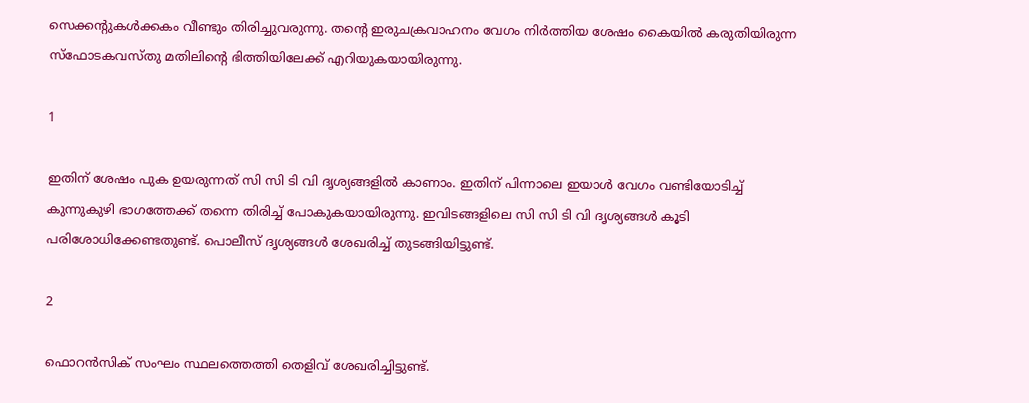സെക്കന്റുകള്‍ക്കകം വീണ്ടും തിരിച്ചുവരുന്നു. തന്റെ ഇരുചക്രവാഹനം വേഗം നിര്‍ത്തിയ ശേഷം കൈയില്‍ കരുതിയിരുന്ന സ്‌ഫോടകവസ്തു മതിലിന്റെ ഭിത്തിയിലേക്ക് എറിയുകയായിരുന്നു.

1

ഇതിന് ശേഷം പുക ഉയരുന്നത് സി സി ടി വി ദൃശ്യങ്ങളില്‍ കാണാം. ഇതിന് പിന്നാലെ ഇയാള്‍ വേഗം വണ്ടിയോടിച്ച് കുന്നുകുഴി ഭാഗത്തേക്ക് തന്നെ തിരിച്ച് പോകുകയായിരുന്നു. ഇവിടങ്ങളിലെ സി സി ടി വി ദൃശ്യങ്ങള്‍ കൂടി പരിശോധിക്കേണ്ടതുണ്ട്. പൊലീസ് ദൃശ്യങ്ങള്‍ ശേഖരിച്ച് തുടങ്ങിയിട്ടുണ്ട്.

2

ഫൊറന്‍സിക് സംഘം സ്ഥലത്തെത്തി തെളിവ് ശേഖരിച്ചിട്ടുണ്ട്.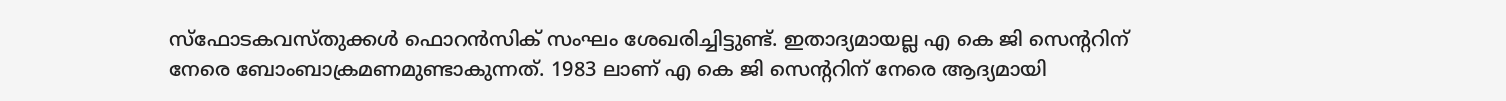സ്‌ഫോടകവസ്തുക്കള്‍ ഫൊറന്‍സിക് സംഘം ശേഖരിച്ചിട്ടുണ്ട്. ഇതാദ്യമായല്ല എ കെ ജി സെന്ററിന് നേരെ ബോംബാക്രമണമുണ്ടാകുന്നത്. 1983 ലാണ് എ കെ ജി സെന്ററിന് നേരെ ആദ്യമായി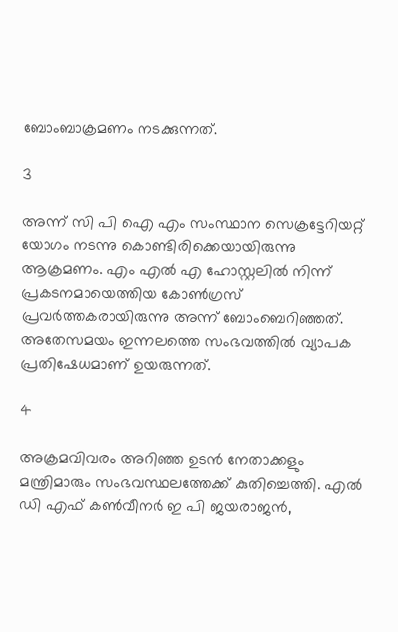ബോംബാക്രമണം നടക്കുന്നത്.

3

അന്ന് സി പി ഐ എം സംസ്ഥാന സെക്രട്ടേറിയറ്റ് യോഗം നടന്നു കൊണ്ടിരിക്കെയായിരുന്നു ആക്രമണം. എം എല്‍ എ ഹോസ്റ്റലില്‍ നിന്ന് പ്രകടനമായെത്തിയ കോണ്‍ഗ്രസ് പ്രവര്‍ത്തകരായിരുന്നു അന്ന് ബോംബെറിഞ്ഞത്. അതേസമയം ഇന്നലത്തെ സംഭവത്തില്‍ വ്യാപക പ്രതിഷേധമാണ് ഉയരുന്നത്.

4

അക്രമവിവരം അറിഞ്ഞ ഉടന്‍ നേതാക്കളും മന്ത്രിമാരും സംഭവസ്ഥലത്തേക്ക് കുതിച്ചെത്തി. എല്‍ ഡി എഫ് കണ്‍വീനര്‍ ഇ പി ജയരാജന്‍,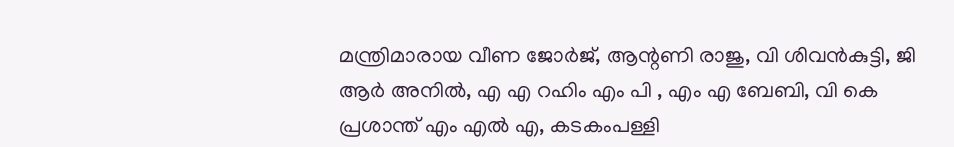മന്ത്രിമാരായ വീണ ജോര്‍ജ്, ആന്റണി രാജു, വി ശിവന്‍കുട്ടി, ജി ആര്‍ അനില്‍, എ എ റഹിം എം പി , എം എ ബേബി, വി കെ പ്രശാന്ത് എം എല്‍ എ, കടകംപള്ളി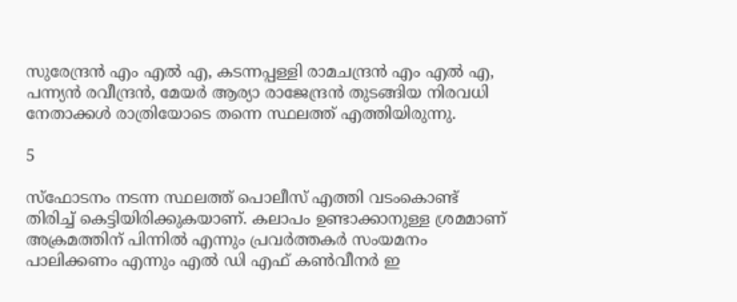സുരേന്ദ്രന്‍ എം എല്‍ എ, കടന്നപ്പള്ളി രാമചന്ദ്രന്‍ എം എല്‍ എ, പന്ന്യന്‍ രവീന്ദ്രന്‍, മേയര്‍ ആര്യാ രാജേന്ദ്രന്‍ തുടങ്ങിയ നിരവധി നേതാക്കള്‍ രാത്രിയോടെ തന്നെ സ്ഥലത്ത് എത്തിയിരുന്നു.

5

സ്‌ഫോടനം നടന്ന സ്ഥലത്ത് പൊലീസ് എത്തി വടംകൊണ്ട് തിരിച്ച് കെട്ടിയിരിക്കുകയാണ്. കലാപം ഉണ്ടാക്കാനുള്ള ശ്രമമാണ് അക്രമത്തിന് പിന്നില്‍ എന്നും പ്രവര്‍ത്തകര്‍ സംയമനം പാലിക്കണം എന്നും എല്‍ ഡി എഫ് കണ്‍വീനര്‍ ഇ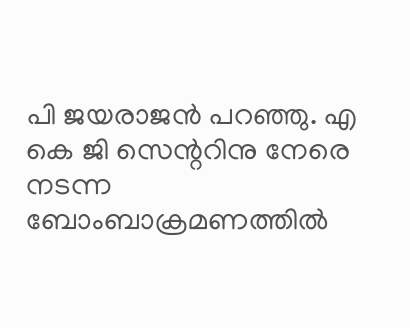പി ജയരാജന്‍ പറഞ്ഞു. എ കെ ജി സെന്ററിനു നേരെ നടന്ന ബോംബാക്രമണത്തില്‍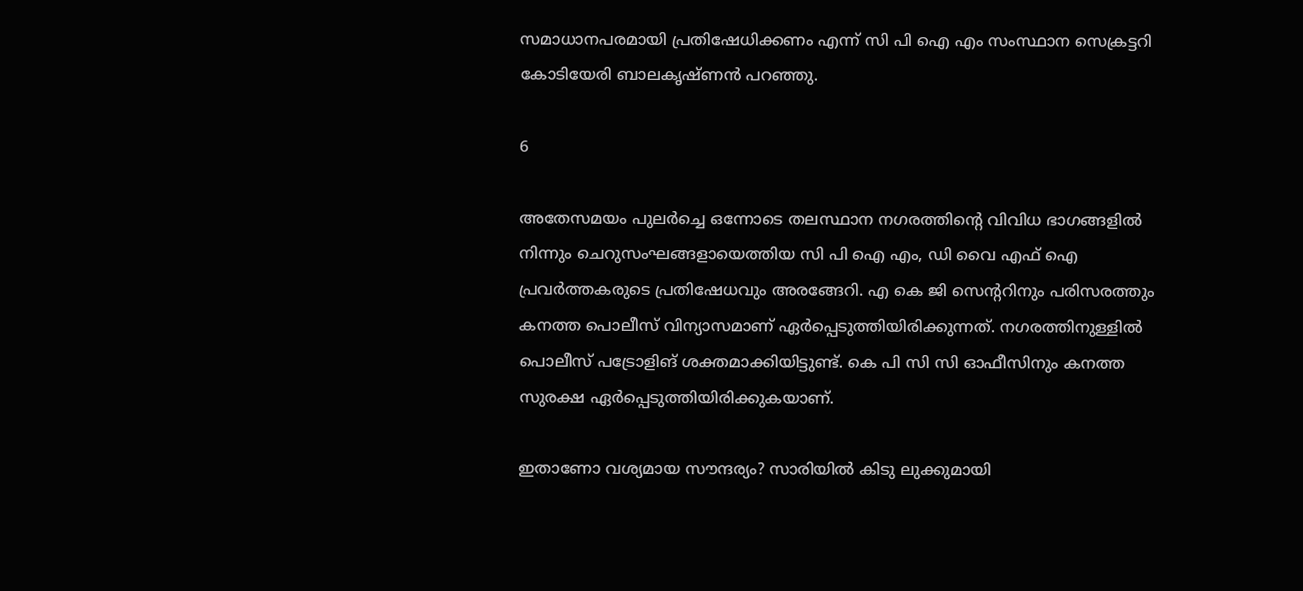സമാധാനപരമായി പ്രതിഷേധിക്കണം എന്ന് സി പി ഐ എം സംസ്ഥാന സെക്രട്ടറി കോടിയേരി ബാലകൃഷ്ണന്‍ പറഞ്ഞു.

6

അതേസമയം പുലര്‍ച്ചെ ഒന്നോടെ തലസ്ഥാന നഗരത്തിന്റെ വിവിധ ഭാഗങ്ങളില്‍ നിന്നും ചെറുസംഘങ്ങളായെത്തിയ സി പി ഐ എം, ഡി വൈ എഫ് ഐ പ്രവര്‍ത്തകരുടെ പ്രതിഷേധവും അരങ്ങേറി. എ കെ ജി സെന്ററിനും പരിസരത്തും കനത്ത പൊലീസ് വിന്യാസമാണ് ഏര്‍പ്പെടുത്തിയിരിക്കുന്നത്. നഗരത്തിനുള്ളില്‍ പൊലീസ് പട്രോളിങ് ശക്തമാക്കിയിട്ടുണ്ട്. കെ പി സി സി ഓഫീസിനും കനത്ത സുരക്ഷ ഏര്‍പ്പെടുത്തിയിരിക്കുകയാണ്.

ഇതാണോ വശ്യമായ സൗന്ദര്യം? സാരിയില്‍ കിടു ലുക്കുമായി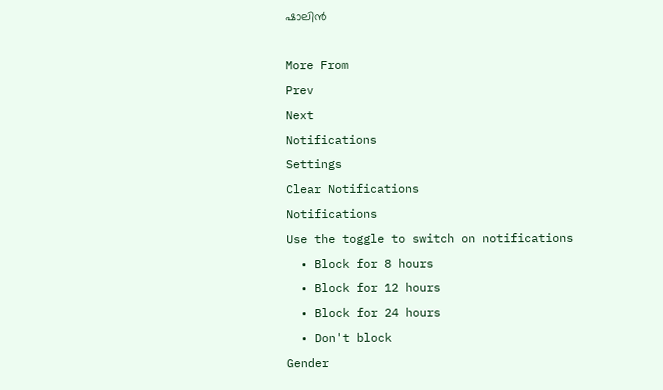ഷാലിന്‍

More From
Prev
Next
Notifications
Settings
Clear Notifications
Notifications
Use the toggle to switch on notifications
  • Block for 8 hours
  • Block for 12 hours
  • Block for 24 hours
  • Don't block
Gender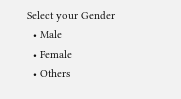Select your Gender
  • Male
  • Female
  • Others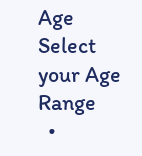Age
Select your Age Range
  •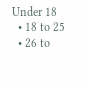Under 18
  • 18 to 25
  • 26 to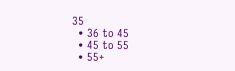35
  • 36 to 45
  • 45 to 55
  • 55+